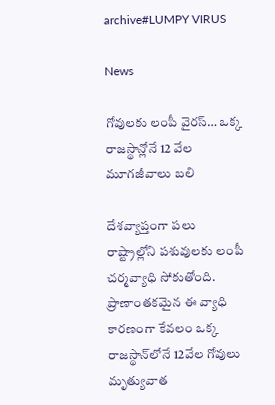archive#LUMPY VIRUS

News

గోవులకు లంపీ వైరస్… ఒక్క రాజస్థాన్లోనే 12 వేల మూగజీవాలు బలి

దేశవ్యాప్తంగా పలు రాష్ట్రాల్లోని పశువులకు లంపీ చర్మవ్యాధి సోకుతోంది. ప్రాణాంతకమైన ఈ వ్యాధి కారణంగా కేవలం ఒక్క రాజస్థాన్‌లోనే 12వేల గోవులు మృత్యువాత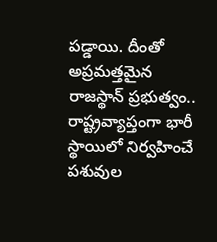పడ్డాయి. దీంతో అప్రమత్తమైన రాజస్థాన్‌ ప్రభుత్వం.. రాష్ట్రవ్యాప్తంగా భారీ స్థాయిలో నిర్వహించే పశువుల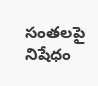సంతలపై నిషేధం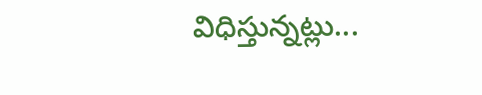విధిస్తున్నట్లు...